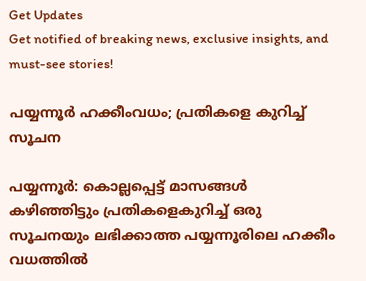Get Updates
Get notified of breaking news, exclusive insights, and must-see stories!

പയ്യന്നൂര്‍ ഹക്കീംവധം; പ്രതികളെ കുറിച്ച് സൂചന

പയ്യന്നൂര്‍: കൊല്ലപ്പെട്ട് മാസങ്ങള്‍ കഴിഞ്ഞിട്ടും പ്രതികളെകുറിച്ച് ഒരു സൂചനയും ലഭിക്കാത്ത പയ്യന്നൂരിലെ ഹക്കീം വധത്തില്‍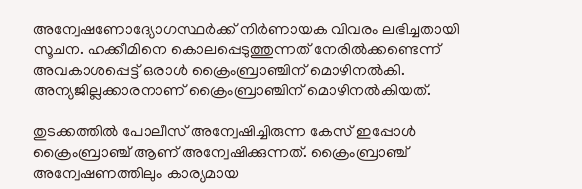അന്വേഷണോദ്യോഗസ്ഥര്‍ക്ക് നിര്‍ണായക വിവരം ലഭിച്ചതായി സൂചന. ഹക്കീമിനെ കൊലപ്പെടുത്തുന്നത് നേരില്‍ക്കണ്ടെന്ന് അവകാശപ്പെട്ട് ഒരാള്‍ ക്രൈംബ്രാഞ്ചിന് മൊഴിനല്‍കി. അന്യജില്ലക്കാരനാണ് ക്രൈംബ്രാഞ്ചിന് മൊഴിനല്‍കിയത്.

തുടക്കത്തില്‍ പോലീസ് അന്വേഷിച്ചിരുന്ന കേസ് ഇപ്പോള്‍ ക്രൈംബ്രാഞ്ച് ആണ് അന്വേഷിക്കുന്നത്. ക്രൈംബ്രാഞ്ച് അന്വേഷണത്തിലും കാര്യമായ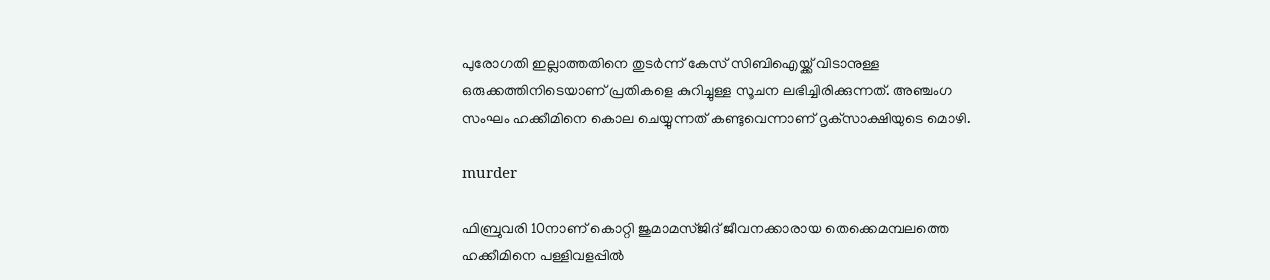പുരോഗതി ഇല്ലാത്തതിനെ തുടര്‍ന്ന് കേസ് സിബിഐയ്ക്ക് വിടാനുള്ള ഒരുക്കത്തിനിടെയാണ് പ്രതികളെ കുറിച്ചുള്ള സൂചന ലഭിച്ചിരിക്കുന്നത്. അഞ്ചംഗ സംഘം ഹക്കീമിനെ കൊല ചെയ്യുന്നത് കണ്ടുവെന്നാണ് ദൃക്‌സാക്ഷിയുടെ മൊഴി.

murder

ഫിബ്രുവരി 10നാണ് കൊറ്റി ജുമാമസ്ജിദ് ജീവനക്കാരായ തെക്കെമമ്പലത്തെ ഹക്കീമിനെ പള്ളിവളപ്പില്‍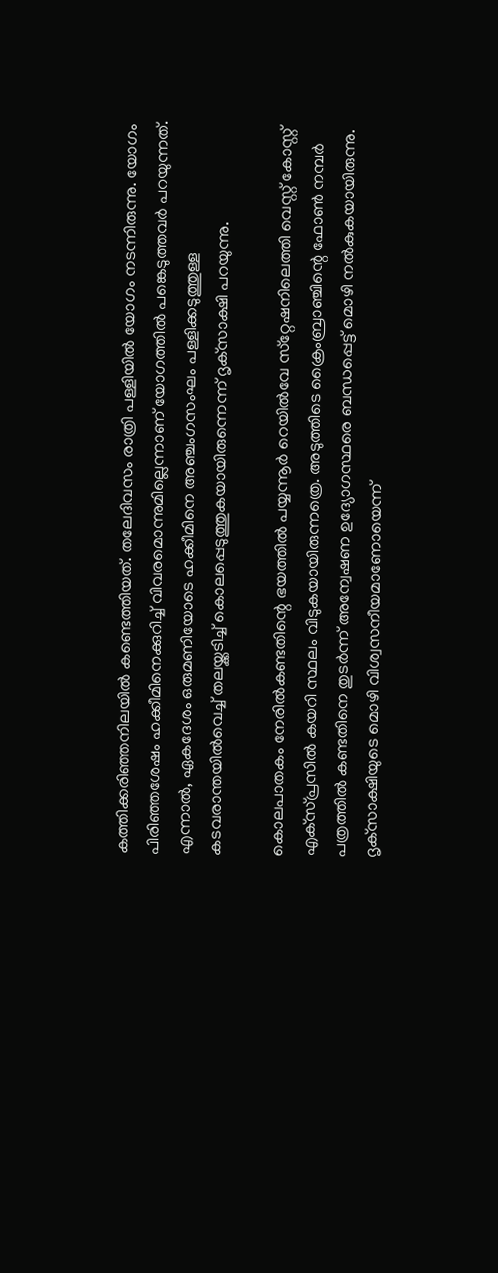കത്തിക്കരിഞ്ഞനിലയില്‍ കണ്ടെത്തിയത്. തലേദിവസം രാത്രി പള്ളിയില്‍ യോഗം നടന്നിരുന്നു. യോഗം പിരിഞ്ഞശേഷം ഹക്കീമിനെക്കുറിച്ച് വിവരമൊന്നുമില്ലെന്നാണ് യോഗത്തില്‍ പങ്കെടുത്തവര്‍ പറയുന്നത്. എന്നാല്‍, ഏകദേശം ഒരുമണിയോടെ ഹക്കീമിനെ അഞ്ചംഗസംഘം പള്ളിക്കടുത്തുള്ള കടവരാന്തയില്‍വെച്ച് തലയ്ക്കടിച്ച് കൊലപ്പെടുത്തുകയായിരുന്നെന്ന് ദൃക്‌സാക്ഷി പറയുന്നു.

കൊലപാതകം നേരില്‍കണ്ടതിന്റെ ഭയത്തില്‍ പയ്യന്നൂര്‍ റെയില്‍വേ സ്‌റ്റേഷനിലെത്തി വെസ്റ്റ് കോസ്റ്റ് എക്‌സ്പ്രസില്‍ കയറി സ്ഥലം വിടുകയായിരുന്നത്രെ. അടുത്തിടെ ക്രൈംബ്രാഞ്ചിന്റെ ഫോണ്‍ നമ്പര്‍ പത്രത്തില്‍ കണ്ടതിനെ തുടര്‍ന്ന് അന്വേഷണ ഉദ്യോഗസ്ഥരെ ബന്ധപ്പെട്ട് മൊഴി നല്‍കുകയായിരുന്നു. ദൃക്‌സാക്ഷിയുടെ മൊഴി വിശ്വസനീയമാണോയെന്ന്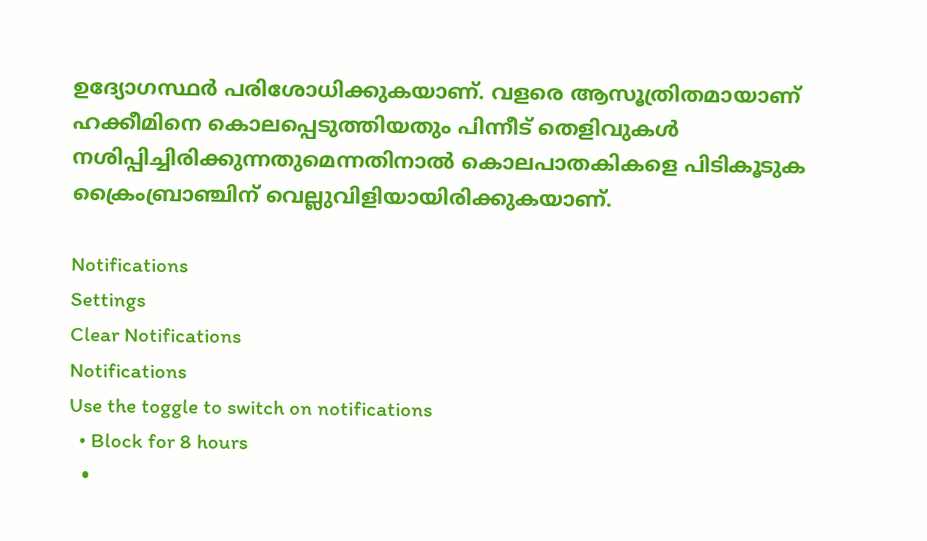ഉദ്യോഗസ്ഥര്‍ പരിശോധിക്കുകയാണ്. വളരെ ആസൂത്രിതമായാണ് ഹക്കീമിനെ കൊലപ്പെടുത്തിയതും പിന്നീട് തെളിവുകള്‍ നശിപ്പിച്ചിരിക്കുന്നതുമെന്നതിനാല്‍ കൊലപാതകികളെ പിടികൂടുക ക്രൈംബ്രാഞ്ചിന് വെല്ലുവിളിയായിരിക്കുകയാണ്.

Notifications
Settings
Clear Notifications
Notifications
Use the toggle to switch on notifications
  • Block for 8 hours
  •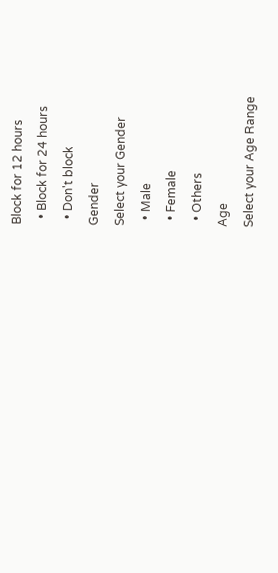Block for 12 hours
  • Block for 24 hours
  • Don't block
Gender
Select your Gender
  • Male
  • Female
  • Others
Age
Select your Age Range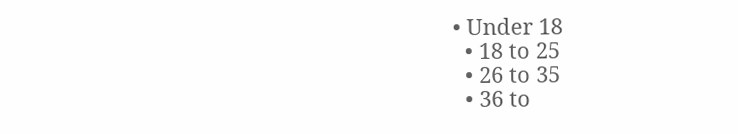• Under 18
  • 18 to 25
  • 26 to 35
  • 36 to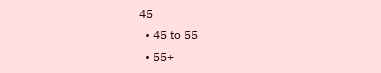45
  • 45 to 55
  • 55+